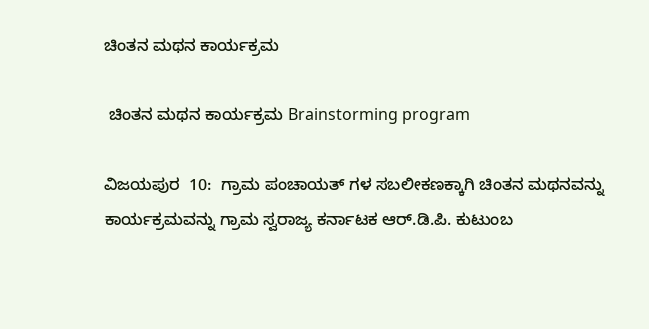ಚಿಂತನ ಮಥನ ಕಾರ್ಯಕ್ರಮ

 ಚಿಂತನ ಮಥನ ಕಾರ್ಯಕ್ರಮ Brainstorming program

ವಿಜಯಪುರ  10:  ಗ್ರಾಮ ಪಂಚಾಯತ್ ಗಳ ಸಬಲೀಕಣಕ್ಕಾಗಿ ಚಿಂತನ ಮಥನವನ್ನು ಕಾರ್ಯಕ್ರಮವನ್ನು ಗ್ರಾಮ ಸ್ವರಾಜ್ಯ ಕರ್ನಾಟಕ ಆರ್‌.ಡಿ.ಪಿ. ಕುಟುಂಬ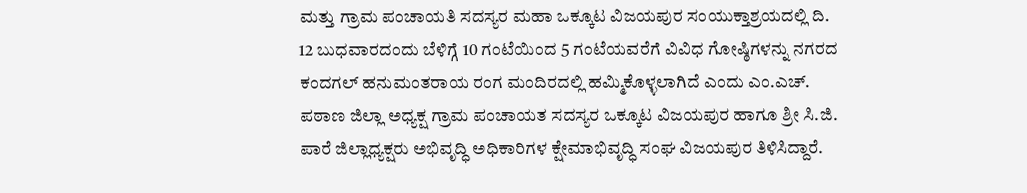ಮತ್ತು ಗ್ರಾಮ ಪಂಚಾಯತಿ ಸದಸ್ಯರ ಮಹಾ ಒಕ್ಕೂಟ ವಿಜಯಪುರ ಸಂಯುಕ್ತಾಶ್ರಯದಲ್ಲಿ ದಿ. 12 ಬುಧವಾರದಂದು ಬೆಳಿಗ್ಗೆ 10 ಗಂಟೆಯಿಂದ 5 ಗಂಟೆಯವರೆಗೆ ವಿವಿಧ ಗೋಷ್ಠಿಗಳನ್ನು ನಗರದ ಕಂದಗಲ್ ಹನುಮಂತರಾಯ ರಂಗ ಮಂದಿರದಲ್ಲಿ ಹಮ್ಮಿಕೊಳ್ಳಲಾಗಿದೆ ಎಂದು ಎಂ.ಎಚ್‌. ಪಠಾಣ ಜಿಲ್ಲಾ ಅಧ್ಯಕ್ಷ ಗ್ರಾಮ ಪಂಚಾಯತ ಸದಸ್ಯರ ಒಕ್ಕೂಟ ವಿಜಯಪುರ ಹಾಗೂ ಶ್ರೀ ಸಿ.ಜಿ. ಪಾರೆ ಜಿಲ್ಲಾಧ್ಯಕ್ಷರು ಅಭಿವೃದ್ಧಿ ಅಧಿಕಾರಿಗಳ ಕ್ಷೇಮಾಭಿವೃದ್ಧಿ ಸಂಘ ವಿಜಯಪುರ ತಿಳಿಸಿದ್ದಾರೆ.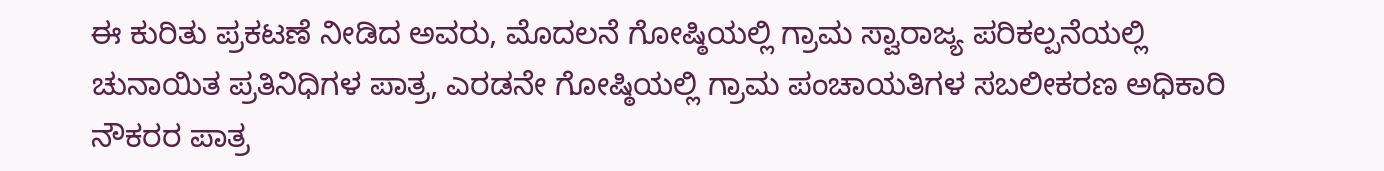ಈ ಕುರಿತು ಪ್ರಕಟಣೆ ನೀಡಿದ ಅವರು, ಮೊದಲನೆ ಗೋಷ್ಠಿಯಲ್ಲಿ ಗ್ರಾಮ ಸ್ವಾರಾಜ್ಯ ಪರಿಕಲ್ಪನೆಯಲ್ಲಿ ಚುನಾಯಿತ ಪ್ರತಿನಿಧಿಗಳ ಪಾತ್ರ, ಎರಡನೇ ಗೋಷ್ಠಿಯಲ್ಲಿ ಗ್ರಾಮ ಪಂಚಾಯತಿಗಳ ಸಬಲೀಕರಣ ಅಧಿಕಾರಿ ನೌಕರರ ಪಾತ್ರ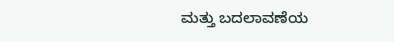ಮತ್ತು ಬದಲಾವಣೆಯ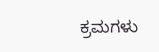ಕ್ರಮಗಳು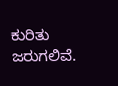ಕುರಿತು ಜರುಗಲಿವೆ.